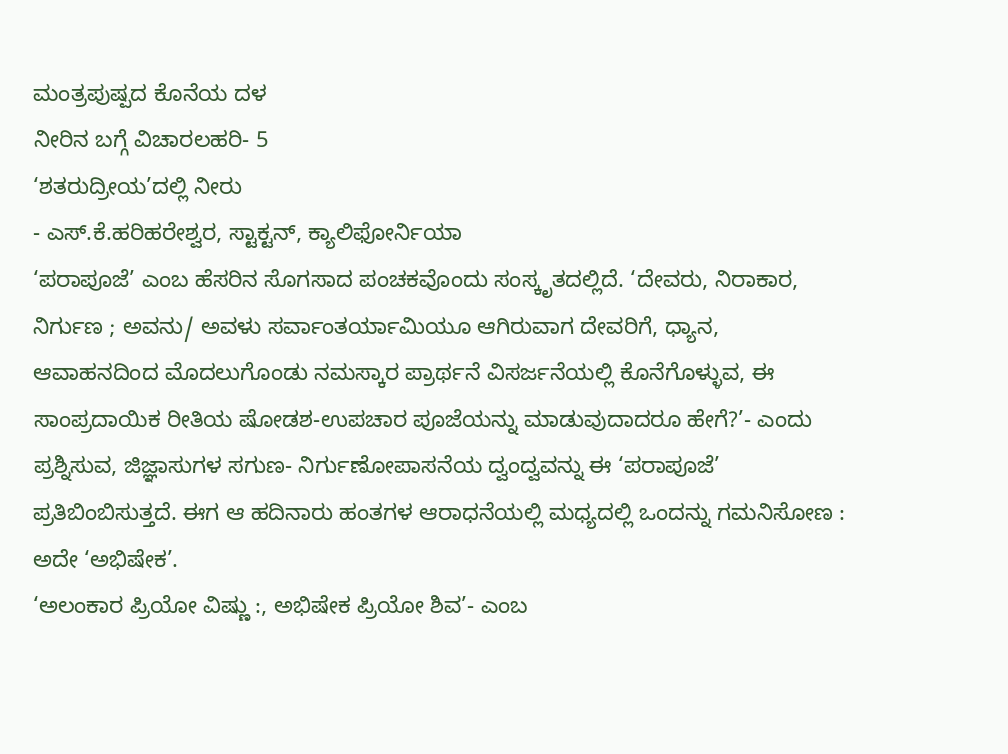ಮಂತ್ರಪುಷ್ಪದ ಕೊನೆಯ ದಳ
ನೀರಿನ ಬಗ್ಗೆ ವಿಚಾರಲಹರಿ- 5
‘ಶತರುದ್ರೀಯ’ದಲ್ಲಿ ನೀರು
- ಎಸ್.ಕೆ.ಹರಿಹರೇಶ್ವರ, ಸ್ಟಾಕ್ಟನ್, ಕ್ಯಾಲಿಫೋರ್ನಿಯಾ
‘ಪರಾಪೂಜೆ’ ಎಂಬ ಹೆಸರಿನ ಸೊಗಸಾದ ಪಂಚಕವೊಂದು ಸಂಸ್ಕೃತದಲ್ಲಿದೆ. ‘ದೇವರು, ನಿರಾಕಾರ, ನಿರ್ಗುಣ ; ಅವನು/ ಅವಳು ಸರ್ವಾಂತರ್ಯಾಮಿಯೂ ಆಗಿರುವಾಗ ದೇವರಿಗೆ, ಧ್ಯಾನ, ಆವಾಹನದಿಂದ ಮೊದಲುಗೊಂಡು ನಮಸ್ಕಾರ ಪ್ರಾರ್ಥನೆ ವಿಸರ್ಜನೆಯಲ್ಲಿ ಕೊನೆಗೊಳ್ಳುವ, ಈ ಸಾಂಪ್ರದಾಯಿಕ ರೀತಿಯ ಷೋಡಶ-ಉಪಚಾರ ಪೂಜೆಯನ್ನು ಮಾಡುವುದಾದರೂ ಹೇಗೆ?’- ಎಂದು ಪ್ರಶ್ನಿಸುವ, ಜಿಜ್ಞಾಸುಗಳ ಸಗುಣ- ನಿರ್ಗುಣೋಪಾಸನೆಯ ದ್ವಂದ್ವವನ್ನು ಈ ‘ಪರಾಪೂಜೆ’ ಪ್ರತಿಬಿಂಬಿಸುತ್ತದೆ. ಈಗ ಆ ಹದಿನಾರು ಹಂತಗಳ ಆರಾಧನೆಯಲ್ಲಿ ಮಧ್ಯದಲ್ಲಿ ಒಂದನ್ನು ಗಮನಿಸೋಣ : ಅದೇ ‘ಅಭಿಷೇಕ’.
‘ಅಲಂಕಾರ ಪ್ರಿಯೋ ವಿಷ್ಣು :, ಅಭಿಷೇಕ ಪ್ರಿಯೋ ಶಿವ’- ಎಂಬ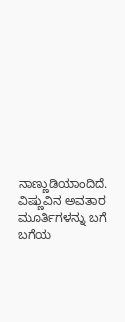ನಾಣ್ಣುಡಿಯಾಂದಿದೆ. ವಿಷ್ಣುವಿನ ಅವತಾರ ಮೂರ್ತಿಗಳನ್ನು ಬಗೆ ಬಗೆಯ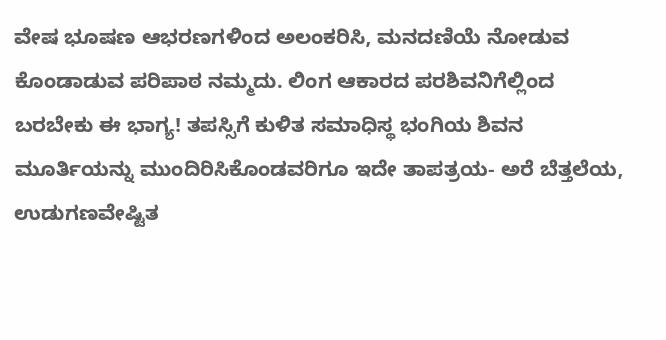ವೇಷ ಭೂಷಣ ಆಭರಣಗಳಿಂದ ಅಲಂಕರಿಸಿ, ಮನದಣಿಯೆ ನೋಡುವ ಕೊಂಡಾಡುವ ಪರಿಪಾಠ ನಮ್ಮದು. ಲಿಂಗ ಆಕಾರದ ಪರಶಿವನಿಗೆಲ್ಲಿಂದ ಬರಬೇಕು ಈ ಭಾಗ್ಯ! ತಪಸ್ಸಿಗೆ ಕುಳಿತ ಸಮಾಧಿಸ್ಥ ಭಂಗಿಯ ಶಿವನ ಮೂರ್ತಿಯನ್ನು ಮುಂದಿರಿಸಿಕೊಂಡವರಿಗೂ ಇದೇ ತಾಪತ್ರಯ- ಅರೆ ಬೆತ್ತಲೆಯ, ಉಡುಗಣವೇಷ್ಟಿತ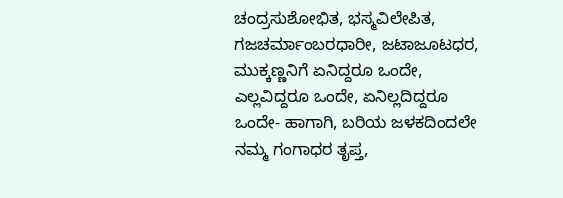ಚಂದ್ರಸುಶೋಭಿತ, ಭಸ್ಮವಿಲೇಪಿತ, ಗಜಚರ್ಮಾಂಬರಧಾರೀ, ಜಟಾಜೂಟಧರ, ಮುಕ್ಕಣ್ಣನಿಗೆ ಏನಿದ್ದರೂ ಒಂದೇ, ಎಲ್ಲವಿದ್ದರೂ ಒಂದೇ, ಏನಿಲ್ಲದಿದ್ದರೂ ಒಂದೇ- ಹಾಗಾಗಿ, ಬರಿಯ ಜಳಕದಿಂದಲೇ ನಮ್ಮ ಗಂಗಾಧರ ತೃಪ್ತ,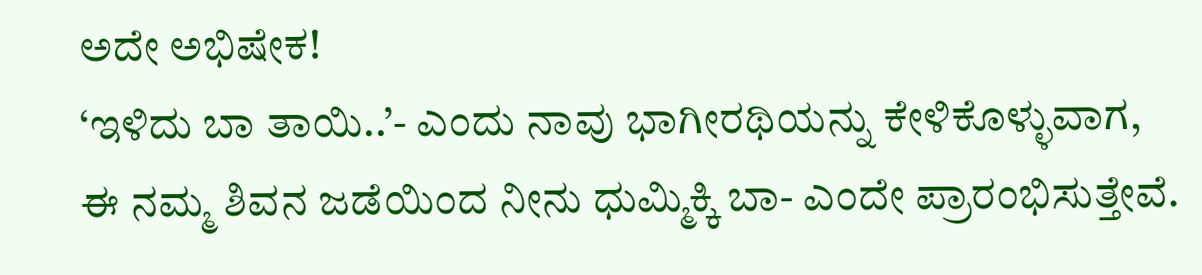ಅದೇ ಅಭಿಷೇಕ!
‘ಇಳಿದು ಬಾ ತಾಯಿ..’- ಎಂದು ನಾವು ಭಾಗೀರಥಿಯನ್ನು ಕೇಳಿಕೊಳ್ಳುವಾಗ, ಈ ನಮ್ಮ ಶಿವನ ಜಡೆಯಿಂದ ನೀನು ಧುಮ್ಮಿಕ್ಕಿ ಬಾ- ಎಂದೇ ಪ್ರಾರಂಭಿಸುತ್ತೇವೆ.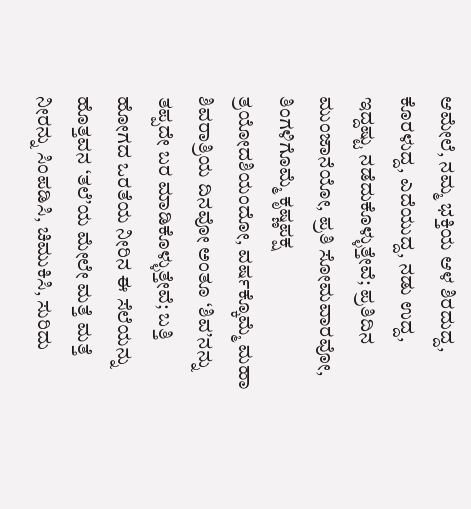ಆಮೇಲೆ, ನಮ್ಮ ಭಕ್ತಿಯ ಆಳ ಶಿರದುದ್ದ, ಕೊರಳುದ್ದ, ಎದೆಯುದ್ದ, ನಡು ಉದ್ದ, ಇದ್ದಷ್ಟು ನಡೆದುಕೊಳ್ಳುತ್ತೇವೆ; ಪ್ರತಿದಿನ ಮುಂಜಾನೆಯೋ, ಪ್ರತಿ ಸೋಮವಾರವೋ, ತಿಂಗಳಿಗೊಮ್ಮೆ ಕೃಷ್ಣಪಕ್ಷ ತ್ರಯೋದಶಿಯಂದೋ, ವರ್ಷಕ್ಕೊಮ್ಮೆ ಮಹಾ ಶಿವರಾತ್ರಿಯ ದಿನವೋ ಅಂತೂ ‘ಶಿವ’ನನ್ನು ತಪ್ಪದೇ ಬರ ಮಾಡಿಕೊಳ್ಳುತ್ತೇವೆ; ಬತ್ತಿ ಹೋಗದ ಒರತೆಯ ನೀರಿನ ಈ ಸೆಲೆಯನ್ನು ಹೊತ್ತವನ ‘ತಲೆ’ಯ ಮೇಲೇ ಮತ್ತೆ ಮತ್ತೆ ನೀರನ್ನು ಸಿಂಪಡಿಸಿ, ಚಿಮುಕಿಸಿ, ಸುರಿದು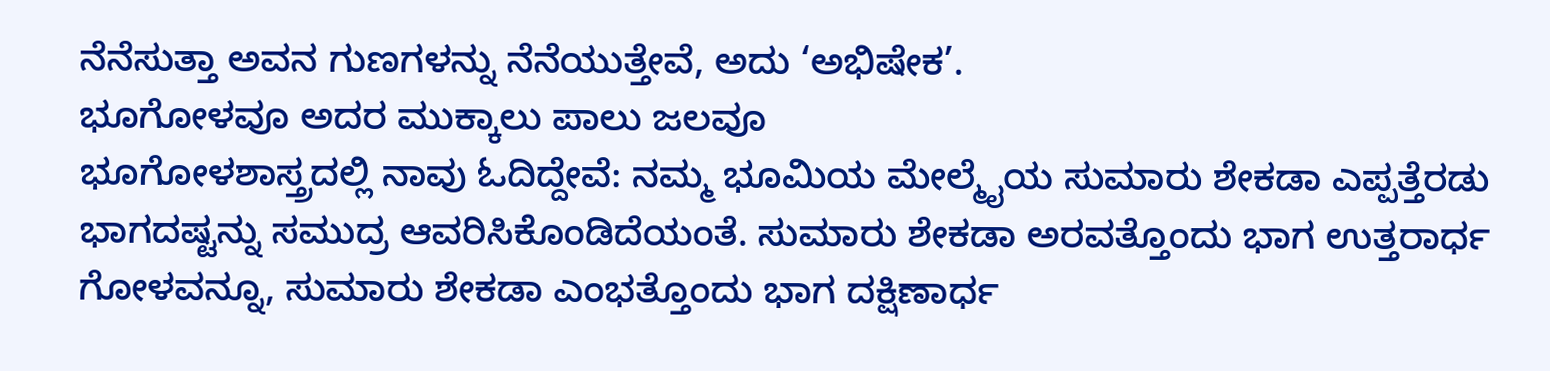ನೆನೆಸುತ್ತಾ ಅವನ ಗುಣಗಳನ್ನು ನೆನೆಯುತ್ತೇವೆ, ಅದು ‘ಅಭಿಷೇಕ’.
ಭೂಗೋಳವೂ ಅದರ ಮುಕ್ಕಾಲು ಪಾಲು ಜಲವೂ
ಭೂಗೋಳಶಾಸ್ತ್ರದಲ್ಲಿ ನಾವು ಓದಿದ್ದೇವೆ: ನಮ್ಮ ಭೂಮಿಯ ಮೇಲ್ಮೈಯ ಸುಮಾರು ಶೇಕಡಾ ಎಪ್ಪತ್ತೆರಡು ಭಾಗದಷ್ಟನ್ನು ಸಮುದ್ರ ಆವರಿಸಿಕೊಂಡಿದೆಯಂತೆ. ಸುಮಾರು ಶೇಕಡಾ ಅರವತ್ತೊಂದು ಭಾಗ ಉತ್ತರಾರ್ಧ ಗೋಳವನ್ನೂ, ಸುಮಾರು ಶೇಕಡಾ ಎಂಭತ್ತೊಂದು ಭಾಗ ದಕ್ಷಿಣಾರ್ಧ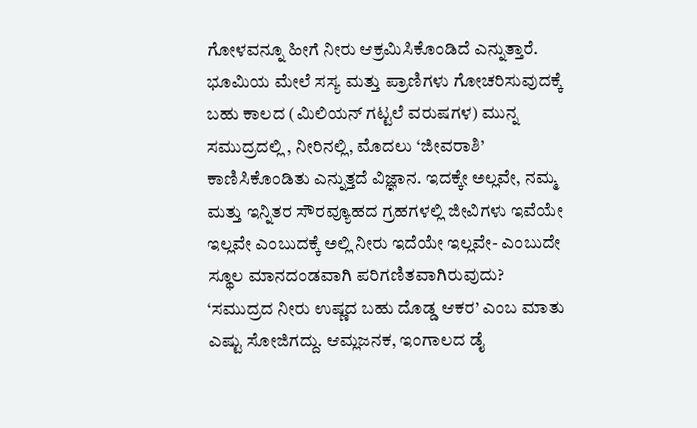ಗೋಳವನ್ನೂ ಹೀಗೆ ನೀರು ಆಕ್ರಮಿಸಿಕೊಂಡಿದೆ ಎನ್ನುತ್ತಾರೆ. ಭೂಮಿಯ ಮೇಲೆ ಸಸ್ಯ ಮತ್ತು ಪ್ರಾಣಿಗಳು ಗೋಚರಿಸುವುದಕ್ಕೆ ಬಹು ಕಾಲದ (ಮಿಲಿಯನ್ ಗಟ್ಟಲೆ ವರುಷಗಳ) ಮುನ್ನ ಸಮುದ್ರದಲ್ಲಿ , ನೀರಿನಲ್ಲಿ, ಮೊದಲು ‘ಜೀವರಾಶಿ’ ಕಾಣಿಸಿಕೊಂಡಿತು ಎನ್ನುತ್ತದೆ ವಿಜ್ಞಾನ. ಇದಕ್ಕೇ ಅಲ್ಲವೇ, ನಮ್ಮ ಮತ್ತು ಇನ್ನಿತರ ಸೌರವ್ಯೂಹದ ಗ್ರಹಗಳಲ್ಲಿ ಜೀವಿಗಳು ಇವೆಯೇ ಇಲ್ಲವೇ ಎಂಬುದಕ್ಕೆ ಅಲ್ಲಿ ನೀರು ಇದೆಯೇ ಇಲ್ಲವೇ- ಎಂಬುದೇ ಸ್ಥೂಲ ಮಾನದಂಡವಾಗಿ ಪರಿಗಣಿತವಾಗಿರುವುದು?
‘ಸಮುದ್ರದ ನೀರು ಉಷ್ಣದ ಬಹು ದೊಡ್ಡ ಆಕರ’ ಎಂಬ ಮಾತು ಎಷ್ಟು ಸೋಜಿಗದ್ದು. ಆಮ್ಲಜನಕ, ಇಂಗಾಲದ ಡೈ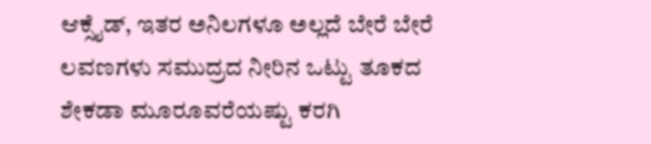ಆಕ್ಸೈಡ್, ಇತರ ಅನಿಲಗಳೂ ಅಲ್ಲದೆ ಬೇರೆ ಬೇರೆ ಲವಣಗಳು ಸಮುದ್ರದ ನೀರಿನ ಒಟ್ಟು ತೂಕದ ಶೇಕಡಾ ಮೂರೂವರೆಯಷ್ಟು ಕರಗಿ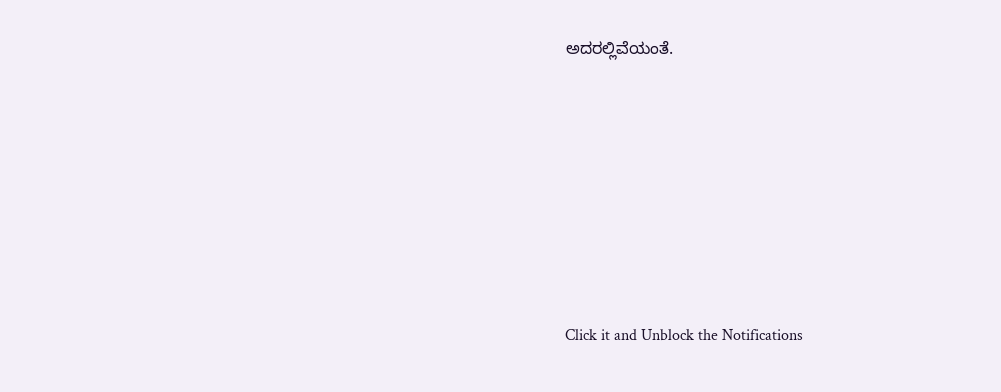ಅದರಲ್ಲಿವೆಯಂತೆ.












Click it and Unblock the Notifications